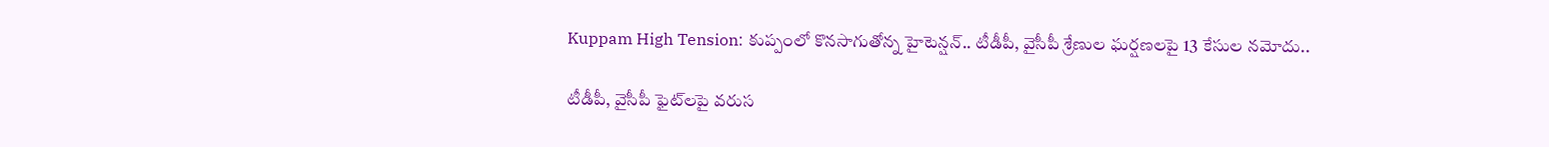Kuppam High Tension: కుప్పంలో కొనసాగుతోన్న హైటెన్షన్‌.. టీడీపీ, వైసీపీ శ్రేణుల ఘర్షణలపై 13 కేసుల నమోదు..

టీడీపీ, వైసీపీ ఫైట్‌లపై వరుస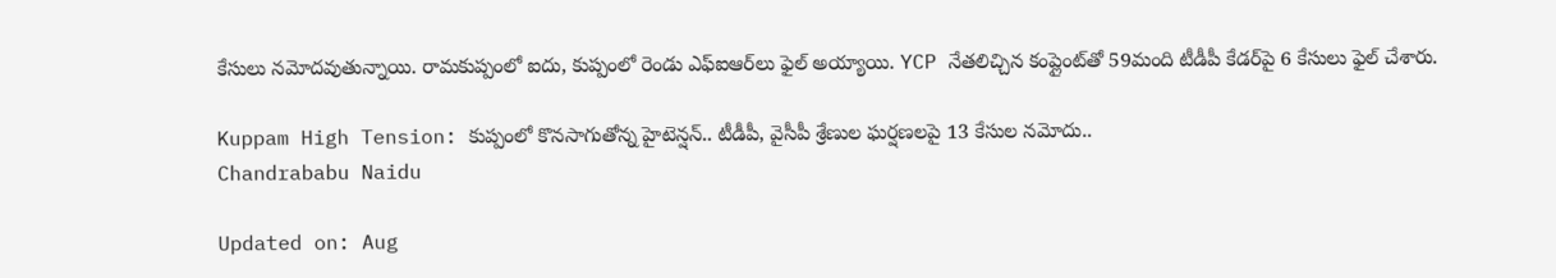కేసులు నమోదవుతున్నాయి. రామకుప్పంలో ఐదు, కుప్పంలో రెండు ఎఫ్‌ఐఆర్‌లు ఫైల్ అయ్యాయి. YCP నేతలిచ్చిన కంప్లైంట్‌తో 59మంది టీడీపీ కేడర్‌పై 6 కేసులు ఫైల్‌ చేశారు.

Kuppam High Tension: కుప్పంలో కొనసాగుతోన్న హైటెన్షన్‌.. టీడీపీ, వైసీపీ శ్రేణుల ఘర్షణలపై 13 కేసుల నమోదు..
Chandrababu Naidu

Updated on: Aug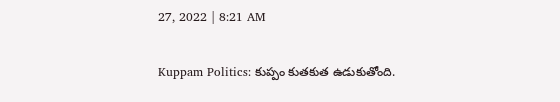27, 2022 | 8:21 AM

Kuppam Politics: కుప్పం కుతకుత ఉడుకుతోంది.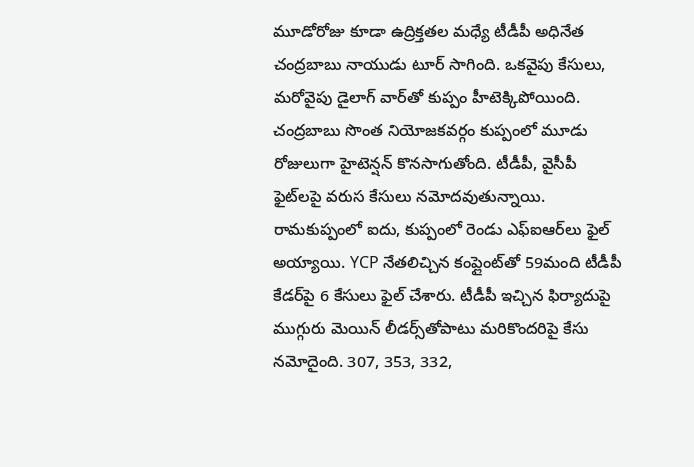మూడోరోజు కూడా ఉద్రిక్తతల మధ్యే టీడీపీ అధినేత చంద్రబాబు నాయుడు టూర్‌ సాగింది. ఒకవైపు కేసులు, మరోవైపు డైలాగ్ వార్‌తో కుప్పం హీటెక్కిపోయింది. చంద్రబాబు సొంత నియోజకవర్గం కుప్పంలో మూడు రోజులుగా హైటెన్షన్‌ కొనసాగుతోంది. టీడీపీ, వైసీపీ ఫైట్‌లపై వరుస కేసులు నమోదవుతున్నాయి. రామకుప్పంలో ఐదు, కుప్పంలో రెండు ఎఫ్‌ఐఆర్‌లు ఫైల్ అయ్యాయి. YCP నేతలిచ్చిన కంప్లైంట్‌తో 59మంది టీడీపీ కేడర్‌పై 6 కేసులు ఫైల్‌ చేశారు. టీడీపీ ఇచ్చిన ఫిర్యాదుపై ముగ్గురు మెయిన్‌ లీడర్స్‌తోపాటు మరికొందరిపై కేసు నమోదైంది. 307, 353, 332,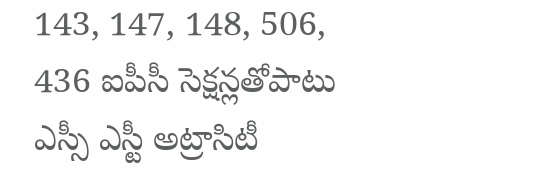143, 147, 148, 506, 436 ఐపీసీ సెక్షన్లతోపాటు ఎస్సీ ఎస్టీ అట్రాసిటీ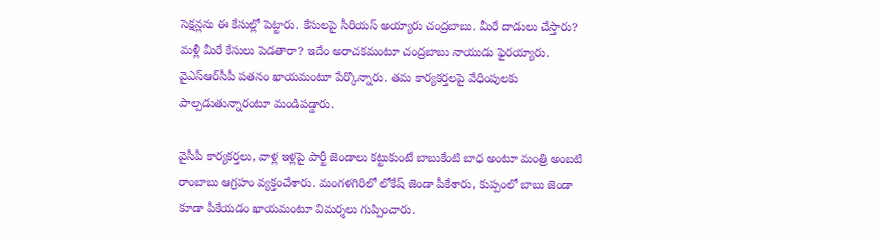సెక్షన్లను ఈ కేసుల్లో పెట్టారు. కేసులపై సీరియస్‌ అయ్యారు చంద్రబాబు. మీరే దాడులు చేస్తారు? మళ్లీ మీరే కేసులు పెడతారా? ఇదేం అరాచకమంటూ చంద్రబాబు నాయుడు ఫైరయ్యారు. వైఎస్ఆర్‌సీపీ పతనం ఖాయమంటూ పేర్కొన్నారు. తమ కార్యకర్తలపై వేధింపులకు పాల్పడుతున్నారంటూ మండిపడ్డారు.

వైసీపీ కార్యకర్తలు, వాళ్ల ఇళ్లపై పార్టీ జెండాలు కట్టుకుంటే బాబుకేంటి బాధ అంటూ మంత్రి అంబటి రాంబాబు ఆగ్రహం వ్యక్తంచేశారు. మంగళగిరిలో లోకేష్‌ జెండా పీకేశారు, కుప్పంలో బాబు జెండా కూడా పీకేయడం ఖాయమంటూ విమర్శలు గుప్పించారు.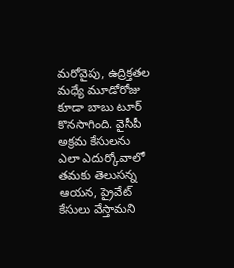మరోవైపు, ఉద్రిక్తతల మధ్యే మూడోరోజు కూడా బాబు టూర్‌ కొనసాగింది. వైసీపీ అక్రమ కేసులను ఎలా ఎదుర్కోవాలో తమకు తెలుసన్న ఆయన, ప్రైవేట్ కేసులు వేస్తామని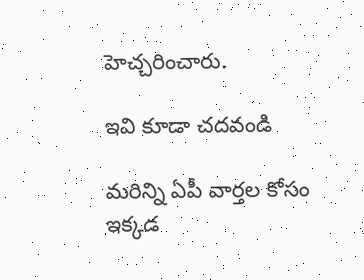హెచ్చరించారు.

ఇవి కూడా చదవండి

మరిన్ని ఏపీ వార్తల కోసం ఇక్కడ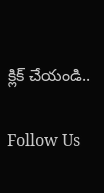క్లిక్ చేయండి..

Follow Us